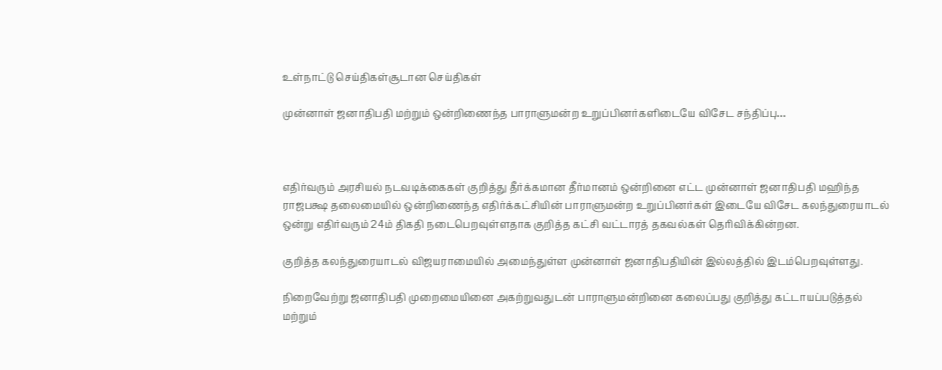உள்நாட்டு செய்திகள்சூடான செய்திகள்

முன்னாள் ஜனாதிபதி மற்றும் ஒன்றிணைந்த பாராளுமன்ற உறுப்பினர்களிடையே விசேட சந்திப்பு…



எதிர்வரும் அரசியல் நடவடிக்கைகள் குறித்து தீர்க்கமான தீர்மானம் ஒன்றினை எட்ட முன்னாள் ஜனாதிபதி மஹிந்த ராஜபக்ஷ தலைமையில் ஒன்றிணைந்த எதிர்க்கட்சியின் பாராளுமன்ற உறுப்பினர்கள் இடையே விசேட கலந்துரையாடல் ஒன்று எதிர்வரும் 24ம் திகதி நடைபெறவுள்ளதாக குறித்த கட்சி வட்டாரத் தகவல்கள் தெரிவிக்கின்றன.

குறித்த கலந்துரையாடல் விஜயராமையில் அமைந்துள்ள முன்னாள் ஜனாதிபதியின் இல்லத்தில் இடம்பெறவுள்ளது.

நிறைவேற்று ஜனாதிபதி முறைமையினை அகற்றுவதுடன் பாராளுமன்றினை கலைப்பது குறித்து கட்டாயப்படுத்தல் மற்றும்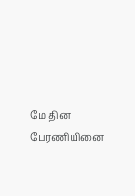மே தின பேரணியினை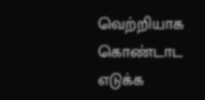வெற்றியாக கொண்டாட எடுக்க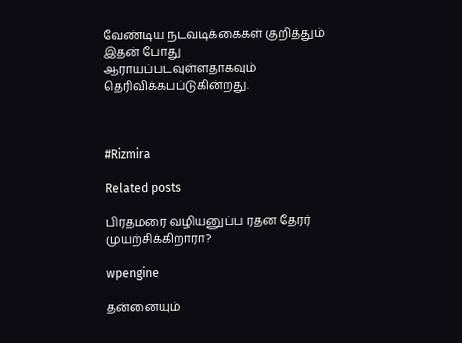வேண்டிய நடவடிக்கைகள் குறித்தும் இதன் போது ஆராயப்படவுள்ளதாகவும் தெரிவிக்கபப்டுகின்றது.



#Rizmira

Related posts

பிரதமரை வழியனுப்ப ரதன தேரர் முயற்சிக்கிறாரா?

wpengine

தன்னையும்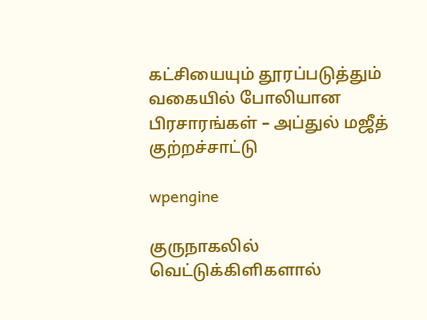கட்சியையும் தூரப்படுத்தும் வகையில் போலியான பிரசாரங்கள் – அப்துல் மஜீத் குற்றச்சாட்டு

wpengine

குருநாகலில் வெட்டுக்கிளிகளால்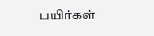பயிர்கள்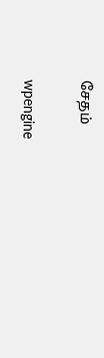சேதம்

wpengine